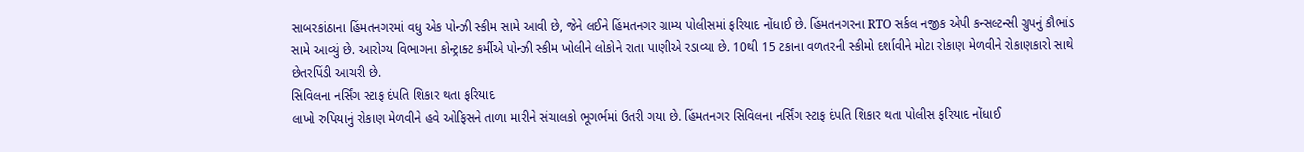સાબરકાંઠાના હિંમતનગરમાં વધુ એક પોન્ઝી સ્કીમ સામે આવી છે, જેને લઈને હિંમતનગર ગ્રામ્ય પોલીસમાં ફરિયાદ નોંધાઈ છે. હિંમતનગરના RTO સર્કલ નજીક એપી કન્સલ્ટન્સી ગ્રુપનું કૌભાંડ સામે આવ્યું છે. આરોગ્ય વિભાગના કોન્ટ્રાક્ટ કર્મીએ પોન્ઝી સ્કીમ ખોલીને લોકોને રાતા પાણીએ રડાવ્યા છે. 10થી 15 ટકાના વળતરની સ્કીમો દર્શાવીને મોટા રોકાણ મેળવીને રોકાણકારો સાથે છેતરપિંડી આચરી છે.
સિવિલના નર્સિંગ સ્ટાફ દંપતિ શિકાર થતા ફરિયાદ
લાખો રુપિયાનું રોકાણ મેળવીને હવે ઓફિસને તાળા મારીને સંચાલકો ભૂગર્ભમાં ઉતરી ગયા છે. હિંમતનગર સિવિલના નર્સિંગ સ્ટાફ દંપતિ શિકાર થતા પોલીસ ફરિયાદ નોંધાઈ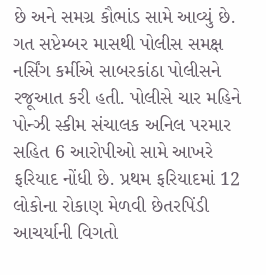છે અને સમગ્ર કૌભાંડ સામે આવ્યું છે. ગત સપ્ટેમ્બર માસથી પોલીસ સમક્ષ નર્સિંગ કર્મીએ સાબરકાંઠા પોલીસને રજૂઆત કરી હતી. પોલીસે ચાર મહિને પોન્ઝી સ્કીમ સંચાલક અનિલ પરમાર સહિત 6 આરોપીઓ સામે આખરે ફરિયાદ નોંધી છે. પ્રથમ ફરિયાદમાં 12 લોકોના રોકાણ મેળવી છેતરપિંડી આચર્યાની વિગતો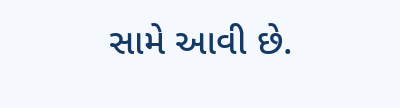સામે આવી છે.